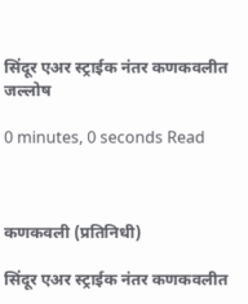सिंदूर एअर स्ट्राईक नंतर कणकवलीत जल्लोष

0 minutes, 0 seconds Read



कणकवली (प्रतिनिधी)

सिंदूर एअर स्ट्राईक नंतर कणकवलीत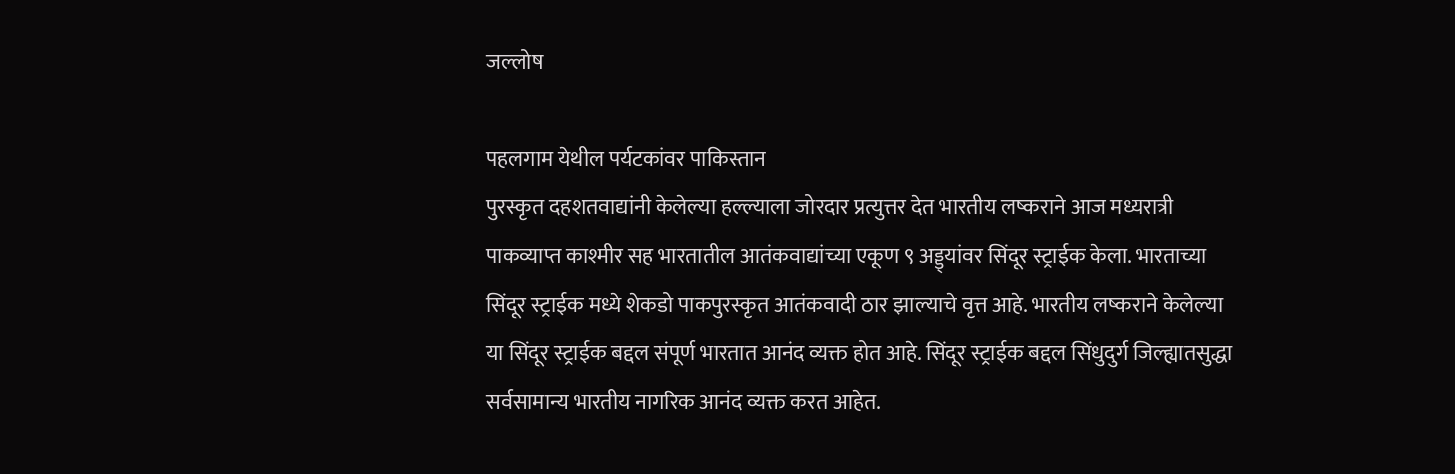जल्लोष

पहलगाम येथील पर्यटकांवर पाकिस्तान
पुरस्कृत दहशतवाद्यांनी केलेल्या हल्ल्याला जोरदार प्रत्युत्तर देत भारतीय लष्कराने आज मध्यरात्री पाकव्याप्त काश्मीर सह भारतातील आतंकवाद्यांच्या एकूण ९ अड्ड्यांवर सिंदूर स्ट्राईक केला. भारताच्या सिंदूर स्ट्राईक मध्ये शेकडो पाकपुरस्कृत आतंकवादी ठार झाल्याचे वृत्त आहे. भारतीय लष्कराने केलेल्या या सिंदूर स्ट्राईक बद्दल संपूर्ण भारतात आनंद व्यक्त होत आहे. सिंदूर स्ट्राईक बद्दल सिंधुदुर्ग जिल्ह्यातसुद्धा सर्वसामान्य भारतीय नागरिक आनंद व्यक्त करत आहेत.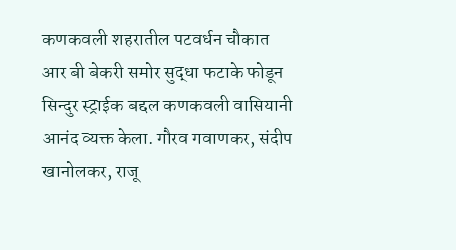कणकवली शहरातील पटवर्धन चौकात आर बी बेकरी समोर सुद्धा फटाके फोडून सिन्दुर स्ट्राईक बद्दल कणकवली वासियानी आनंद व्यक्त केला. गौरव गवाणकर, संदीप खानोलकर, राजू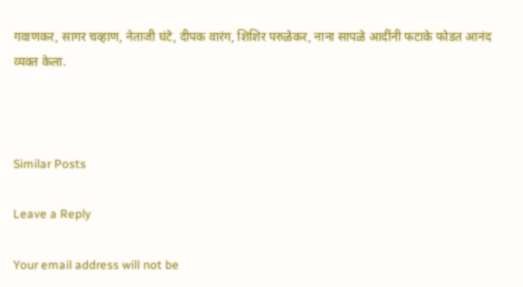गवाणकर, सागर चव्हाण, नेताजी घंटे, दीपक वारंग, शिशिर परुळेकर, नाना सापळे आदींनी फटाके फोडत आनंद व्यक्त केला.



Similar Posts

Leave a Reply

Your email address will not be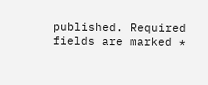published. Required fields are marked *